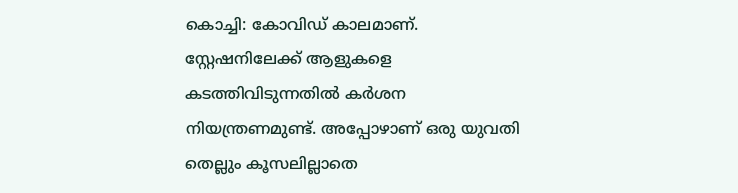കൊച്ചി: കോവിഡ് കാലമാണ്. സ്റ്റേഷനിലേക്ക് ആളുകളെ കടത്തിവിടുന്നതിൽ കർശന നിയന്ത്രണമുണ്ട്. അപ്പോഴാണ് ഒരു യുവതി തെല്ലും കൂസലില്ലാതെ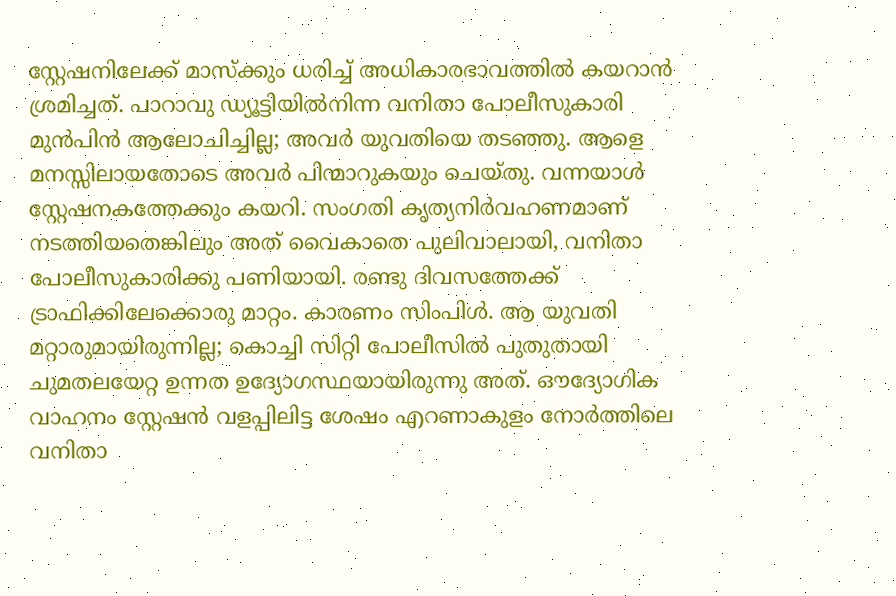സ്റ്റേഷനിലേക്ക് മാസ്ക്കും ധരിച്ച് അധികാരഭാവത്തിൽ കയറാൻ ശ്രമിച്ചത്. പാറാവു ഡ്യൂട്ടിയിൽനിന്ന വനിതാ പോലീസുകാരി മുൻപിൻ ആലോചിച്ചില്ല; അവർ യുവതിയെ തടഞ്ഞു. ആളെ മനസ്സിലായതോടെ അവർ പിന്മാറുകയും ചെയ്തു. വന്നയാൾ സ്റ്റേഷനകത്തേക്കും കയറി. സംഗതി കൃത്യനിർവഹണമാണ് നടത്തിയതെങ്കിലും അത് വൈകാതെ പുലിവാലായി, വനിതാ പോലീസുകാരിക്കു പണിയായി. രണ്ടു ദിവസത്തേക്ക് ട്രാഫിക്കിലേക്കൊരു മാറ്റം. കാരണം സിംപിൾ. ആ യുവതി മറ്റാരുമായിരുന്നില്ല; കൊച്ചി സിറ്റി പോലീസിൽ പുതുതായി ചുമതലയേറ്റ ഉന്നത ഉദ്യോഗസ്ഥയായിരുന്നു അത്. ഔദ്യോഗിക വാഹനം സ്റ്റേഷൻ വളപ്പിലിട്ട ശേഷം എറണാകുളം നോർത്തിലെ വനിതാ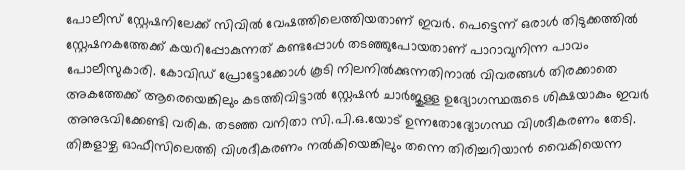പോലീസ് സ്റ്റേഷനിലേക്ക് സിവിൽ വേഷത്തിലെത്തിയതാണ് ഇവർ. പെട്ടെന്ന് ഒരാൾ തിടുക്കത്തിൽ സ്റ്റേഷനകത്തേക്ക് കയറിപ്പോകുന്നത് കണ്ടപ്പോൾ തടഞ്ഞുപോയതാണ് പാറാവുനിന്ന പാവം പോലീസുകാരി. കോവിഡ് പ്രോട്ടോക്കോൾ കൂടി നിലനിൽക്കുന്നതിനാൽ വിവരങ്ങൾ തിരക്കാതെ അകത്തേക്ക് ആരെയെങ്കിലും കടത്തിവിട്ടാൽ സ്റ്റേഷൻ ചാർജുള്ള ഉദ്യോഗസ്ഥരുടെ ശിക്ഷയാകും ഇവർ അനുഭവിക്കേണ്ടി വരിക. തടഞ്ഞ വനിതാ സി.പി.ഒ.യോട് ഉന്നതോദ്യോഗസ്ഥ വിശദീകരണം തേടി. തിങ്കളാഴ്ച ഓഫീസിലെത്തി വിശദീകരണം നൽകിയെങ്കിലും തന്നെ തിരിച്ചറിയാൻ വൈകിയെന്ന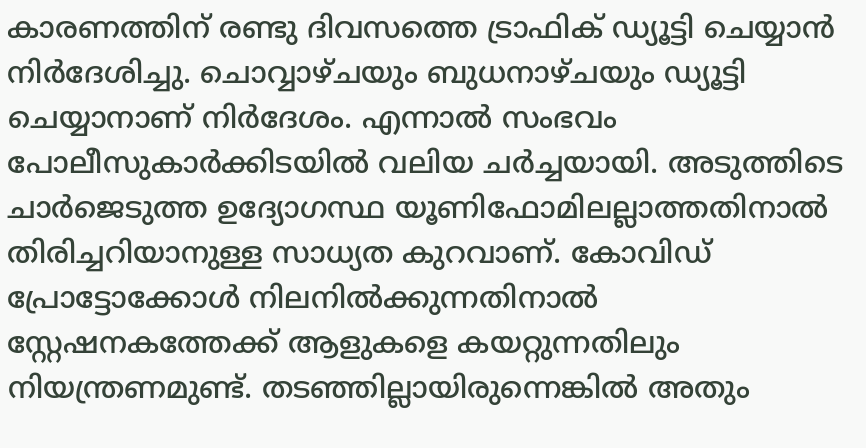കാരണത്തിന് രണ്ടു ദിവസത്തെ ട്രാഫിക് ഡ്യൂട്ടി ചെയ്യാൻ നിർദേശിച്ചു. ചൊവ്വാഴ്ചയും ബുധനാഴ്ചയും ഡ്യൂട്ടി ചെയ്യാനാണ് നിർദേശം. എന്നാൽ സംഭവം പോലീസുകാർക്കിടയിൽ വലിയ ചർച്ചയായി. അടുത്തിടെ ചാർജെടുത്ത ഉദ്യോഗസ്ഥ യൂണിഫോമിലല്ലാത്തതിനാൽ തിരിച്ചറിയാനുള്ള സാധ്യത കുറവാണ്. കോവിഡ് പ്രോട്ടോക്കോൾ നിലനിൽക്കുന്നതിനാൽ സ്റ്റേഷനകത്തേക്ക് ആളുകളെ കയറ്റുന്നതിലും നിയന്ത്രണമുണ്ട്. തടഞ്ഞില്ലായിരുന്നെങ്കിൽ അതും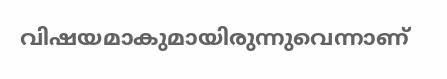വിഷയമാകുമായിരുന്നുവെന്നാണ്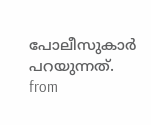പോലീസുകാർ പറയുന്നത്.
from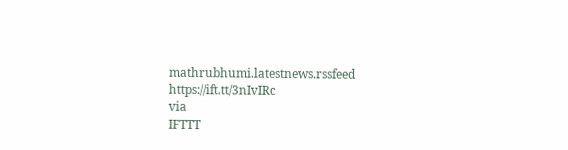mathrubhumi.latestnews.rssfeed https://ift.tt/3nIvIRc
via
IFTTT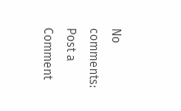No comments:
Post a Comment